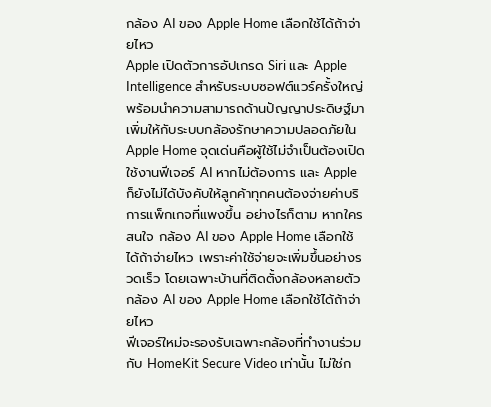กล้อง AI ของ Apple Home เลือกใช้ได้ถ้าจ่ายไหว
Apple เปิดตัวการอัปเกรด Siri และ Apple Intelligence สำหรับระบบซอฟต์แวร์ครั้งใหญ่ พร้อมนำความสามารถด้านปัญญาประดิษฐ์มาเพิ่มให้กับระบบกล้องรักษาความปลอดภัยใน Apple Home จุดเด่นคือผู้ใช้ไม่จำเป็นต้องเปิดใช้งานฟีเจอร์ AI หากไม่ต้องการ และ Apple ก็ยังไม่ได้บังคับให้ลูกค้าทุกคนต้องจ่ายค่าบริการแพ็กเกจที่แพงขึ้น อย่างไรก็ตาม หากใครสนใจ กล้อง AI ของ Apple Home เลือกใช้ได้ถ้าจ่ายไหว เพราะค่าใช้จ่ายจะเพิ่มขึ้นอย่างรวดเร็ว โดยเฉพาะบ้านที่ติดตั้งกล้องหลายตัว
กล้อง AI ของ Apple Home เลือกใช้ได้ถ้าจ่ายไหว
ฟีเจอร์ใหม่จะรองรับเฉพาะกล้องที่ทำงานร่วมกับ HomeKit Secure Video เท่านั้น ไม่ใช่ก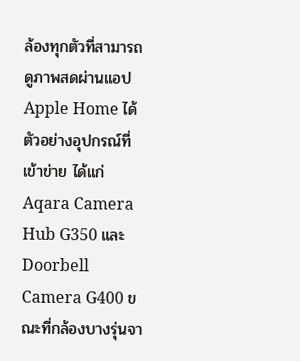ล้องทุกตัวที่สามารถดูภาพสดผ่านแอป Apple Home ได้ ตัวอย่างอุปกรณ์ที่เข้าข่าย ได้แก่ Aqara Camera Hub G350 และ Doorbell Camera G400 ขณะที่กล้องบางรุ่นจา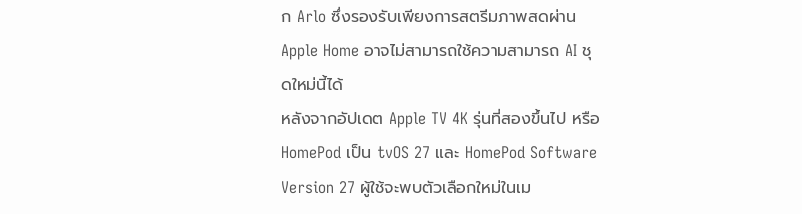ก Arlo ซึ่งรองรับเพียงการสตรีมภาพสดผ่าน Apple Home อาจไม่สามารถใช้ความสามารถ AI ชุดใหม่นี้ได้
หลังจากอัปเดต Apple TV 4K รุ่นที่สองขึ้นไป หรือ HomePod เป็น tvOS 27 และ HomePod Software Version 27 ผู้ใช้จะพบตัวเลือกใหม่ในเม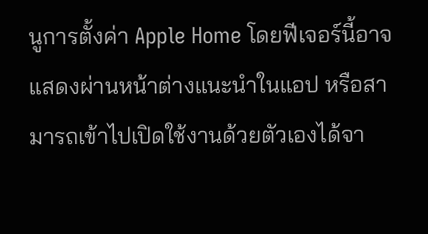นูการตั้งค่า Apple Home โดยฟีเจอร์นี้อาจแสดงผ่านหน้าต่างแนะนำในแอป หรือสามารถเข้าไปเปิดใช้งานด้วยตัวเองได้จา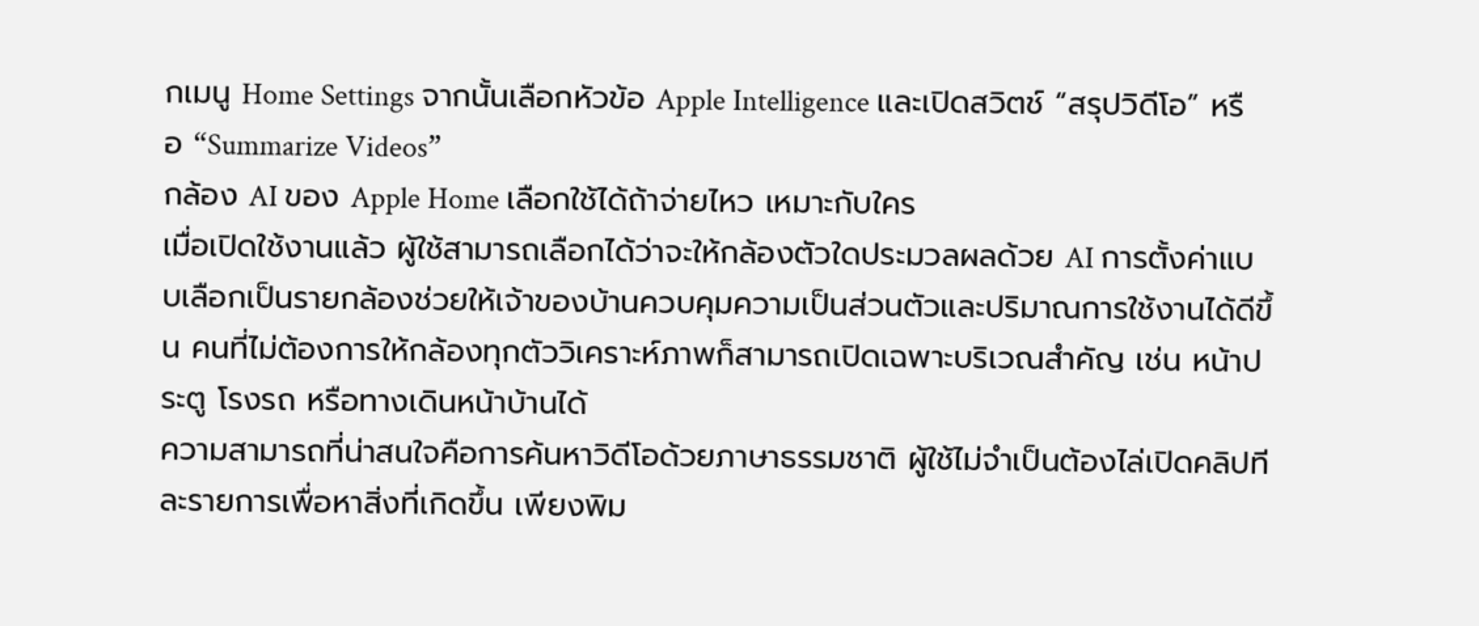กเมนู Home Settings จากนั้นเลือกหัวข้อ Apple Intelligence และเปิดสวิตช์ “สรุปวิดีโอ” หรือ “Summarize Videos”
กล้อง AI ของ Apple Home เลือกใช้ได้ถ้าจ่ายไหว เหมาะกับใคร
เมื่อเปิดใช้งานแล้ว ผู้ใช้สามารถเลือกได้ว่าจะให้กล้องตัวใดประมวลผลด้วย AI การตั้งค่าแบบเลือกเป็นรายกล้องช่วยให้เจ้าของบ้านควบคุมความเป็นส่วนตัวและปริมาณการใช้งานได้ดีขึ้น คนที่ไม่ต้องการให้กล้องทุกตัววิเคราะห์ภาพก็สามารถเปิดเฉพาะบริเวณสำคัญ เช่น หน้าประตู โรงรถ หรือทางเดินหน้าบ้านได้
ความสามารถที่น่าสนใจคือการค้นหาวิดีโอด้วยภาษาธรรมชาติ ผู้ใช้ไม่จำเป็นต้องไล่เปิดคลิปทีละรายการเพื่อหาสิ่งที่เกิดขึ้น เพียงพิม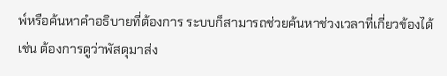พ์หรือค้นหาคำอธิบายที่ต้องการ ระบบก็สามารถช่วยค้นหาช่วงเวลาที่เกี่ยวข้องได้ เช่น ต้องการดูว่าพัสดุมาส่ง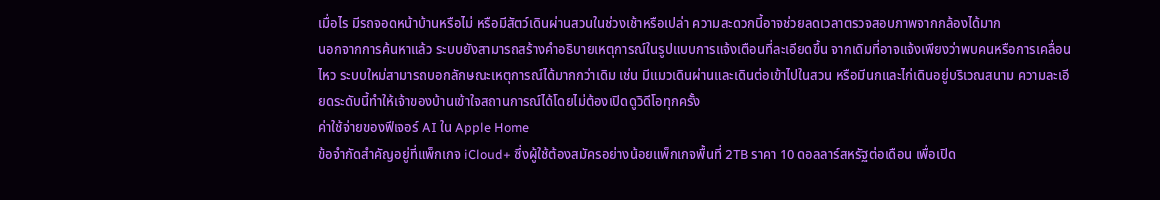เมื่อไร มีรถจอดหน้าบ้านหรือไม่ หรือมีสัตว์เดินผ่านสวนในช่วงเช้าหรือเปล่า ความสะดวกนี้อาจช่วยลดเวลาตรวจสอบภาพจากกล้องได้มาก
นอกจากการค้นหาแล้ว ระบบยังสามารถสร้างคำอธิบายเหตุการณ์ในรูปแบบการแจ้งเตือนที่ละเอียดขึ้น จากเดิมที่อาจแจ้งเพียงว่าพบคนหรือการเคลื่อนไหว ระบบใหม่สามารถบอกลักษณะเหตุการณ์ได้มากกว่าเดิม เช่น มีแมวเดินผ่านและเดินต่อเข้าไปในสวน หรือมีนกและไก่เดินอยู่บริเวณสนาม ความละเอียดระดับนี้ทำให้เจ้าของบ้านเข้าใจสถานการณ์ได้โดยไม่ต้องเปิดดูวิดีโอทุกครั้ง
ค่าใช้จ่ายของฟีเจอร์ AI ใน Apple Home
ข้อจำกัดสำคัญอยู่ที่แพ็กเกจ iCloud+ ซึ่งผู้ใช้ต้องสมัครอย่างน้อยแพ็กเกจพื้นที่ 2TB ราคา 10 ดอลลาร์สหรัฐต่อเดือน เพื่อเปิด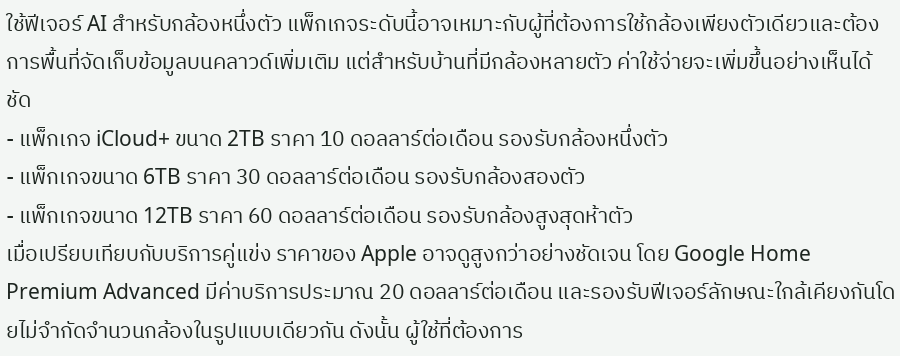ใช้ฟีเจอร์ AI สำหรับกล้องหนึ่งตัว แพ็กเกจระดับนี้อาจเหมาะกับผู้ที่ต้องการใช้กล้องเพียงตัวเดียวและต้องการพื้นที่จัดเก็บข้อมูลบนคลาวด์เพิ่มเติม แต่สำหรับบ้านที่มีกล้องหลายตัว ค่าใช้จ่ายจะเพิ่มขึ้นอย่างเห็นได้ชัด
- แพ็กเกจ iCloud+ ขนาด 2TB ราคา 10 ดอลลาร์ต่อเดือน รองรับกล้องหนึ่งตัว
- แพ็กเกจขนาด 6TB ราคา 30 ดอลลาร์ต่อเดือน รองรับกล้องสองตัว
- แพ็กเกจขนาด 12TB ราคา 60 ดอลลาร์ต่อเดือน รองรับกล้องสูงสุดห้าตัว
เมื่อเปรียบเทียบกับบริการคู่แข่ง ราคาของ Apple อาจดูสูงกว่าอย่างชัดเจน โดย Google Home Premium Advanced มีค่าบริการประมาณ 20 ดอลลาร์ต่อเดือน และรองรับฟีเจอร์ลักษณะใกล้เคียงกันโดยไม่จำกัดจำนวนกล้องในรูปแบบเดียวกัน ดังนั้น ผู้ใช้ที่ต้องการ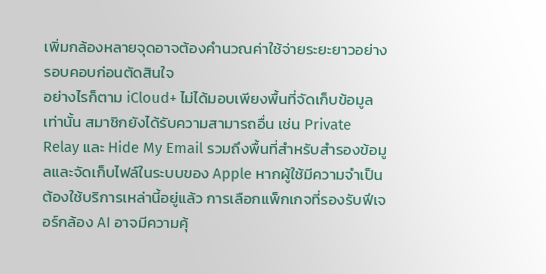เพิ่มกล้องหลายจุดอาจต้องคำนวณค่าใช้จ่ายระยะยาวอย่างรอบคอบก่อนตัดสินใจ
อย่างไรก็ตาม iCloud+ ไม่ได้มอบเพียงพื้นที่จัดเก็บข้อมูลเท่านั้น สมาชิกยังได้รับความสามารถอื่น เช่น Private Relay และ Hide My Email รวมถึงพื้นที่สำหรับสำรองข้อมูลและจัดเก็บไฟล์ในระบบของ Apple หากผู้ใช้มีความจำเป็นต้องใช้บริการเหล่านี้อยู่แล้ว การเลือกแพ็กเกจที่รองรับฟีเจอร์กล้อง AI อาจมีความคุ้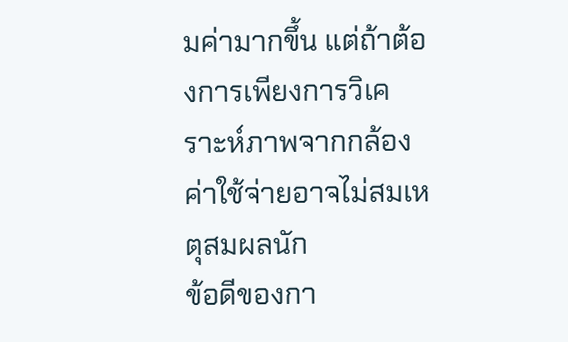มค่ามากขึ้น แต่ถ้าต้องการเพียงการวิเคราะห์ภาพจากกล้อง ค่าใช้จ่ายอาจไม่สมเหตุสมผลนัก
ข้อดีของกา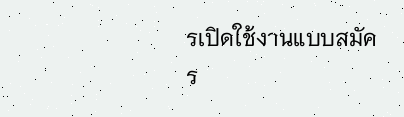รเปิดใช้งานแบบสมัคร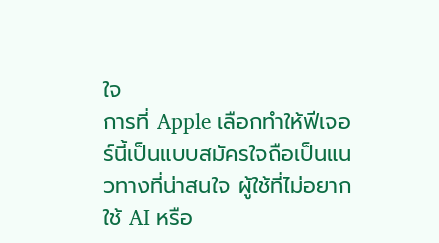ใจ
การที่ Apple เลือกทำให้ฟีเจอร์นี้เป็นแบบสมัครใจถือเป็นแนวทางที่น่าสนใจ ผู้ใช้ที่ไม่อยากใช้ AI หรือ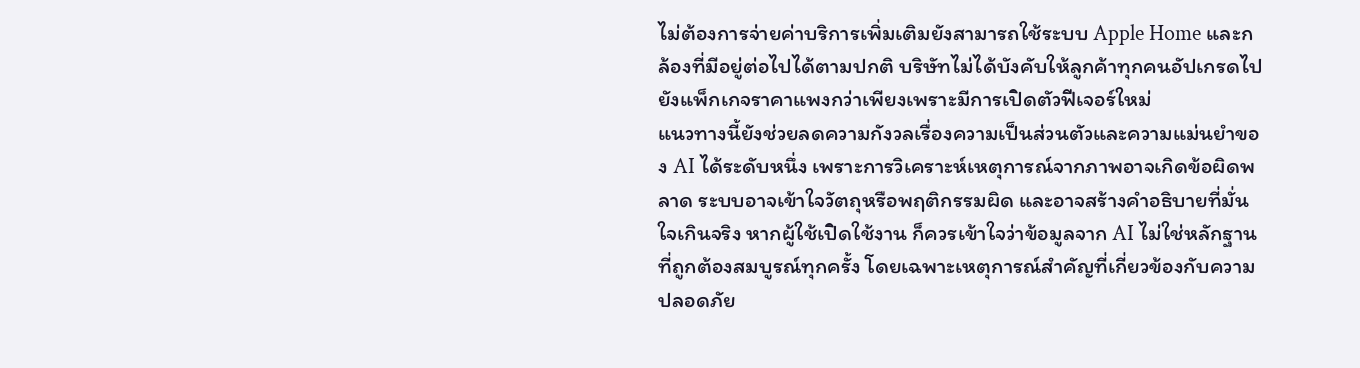ไม่ต้องการจ่ายค่าบริการเพิ่มเติมยังสามารถใช้ระบบ Apple Home และกล้องที่มีอยู่ต่อไปได้ตามปกติ บริษัทไม่ได้บังคับให้ลูกค้าทุกคนอัปเกรดไปยังแพ็กเกจราคาแพงกว่าเพียงเพราะมีการเปิดตัวฟีเจอร์ใหม่
แนวทางนี้ยังช่วยลดความกังวลเรื่องความเป็นส่วนตัวและความแม่นยำของ AI ได้ระดับหนึ่ง เพราะการวิเคราะห์เหตุการณ์จากภาพอาจเกิดข้อผิดพลาด ระบบอาจเข้าใจวัตถุหรือพฤติกรรมผิด และอาจสร้างคำอธิบายที่มั่นใจเกินจริง หากผู้ใช้เปิดใช้งาน ก็ควรเข้าใจว่าข้อมูลจาก AI ไม่ใช่หลักฐานที่ถูกต้องสมบูรณ์ทุกครั้ง โดยเฉพาะเหตุการณ์สำคัญที่เกี่ยวข้องกับความปลอดภัย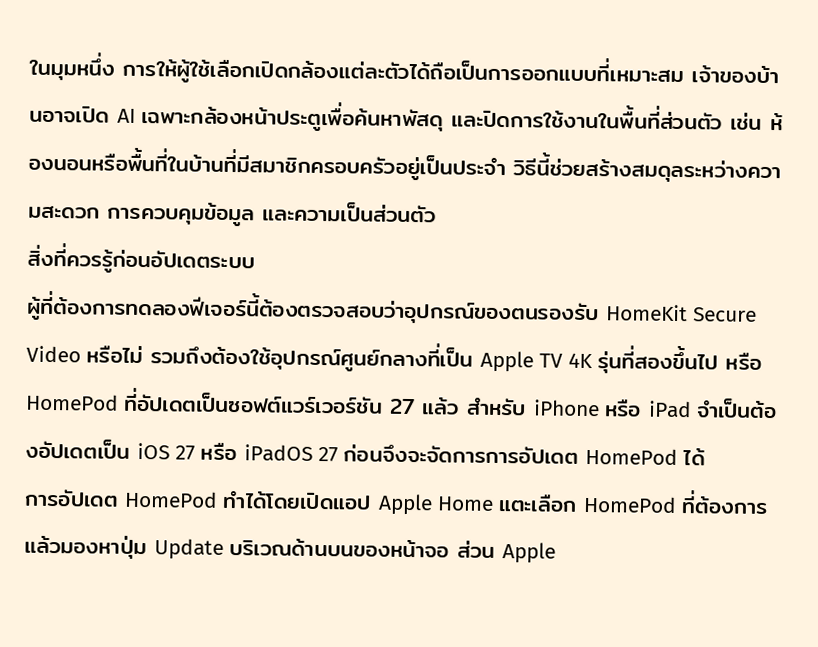ในมุมหนึ่ง การให้ผู้ใช้เลือกเปิดกล้องแต่ละตัวได้ถือเป็นการออกแบบที่เหมาะสม เจ้าของบ้านอาจเปิด AI เฉพาะกล้องหน้าประตูเพื่อค้นหาพัสดุ และปิดการใช้งานในพื้นที่ส่วนตัว เช่น ห้องนอนหรือพื้นที่ในบ้านที่มีสมาชิกครอบครัวอยู่เป็นประจำ วิธีนี้ช่วยสร้างสมดุลระหว่างความสะดวก การควบคุมข้อมูล และความเป็นส่วนตัว
สิ่งที่ควรรู้ก่อนอัปเดตระบบ
ผู้ที่ต้องการทดลองฟีเจอร์นี้ต้องตรวจสอบว่าอุปกรณ์ของตนรองรับ HomeKit Secure Video หรือไม่ รวมถึงต้องใช้อุปกรณ์ศูนย์กลางที่เป็น Apple TV 4K รุ่นที่สองขึ้นไป หรือ HomePod ที่อัปเดตเป็นซอฟต์แวร์เวอร์ชัน 27 แล้ว สำหรับ iPhone หรือ iPad จำเป็นต้องอัปเดตเป็น iOS 27 หรือ iPadOS 27 ก่อนจึงจะจัดการการอัปเดต HomePod ได้
การอัปเดต HomePod ทำได้โดยเปิดแอป Apple Home แตะเลือก HomePod ที่ต้องการ แล้วมองหาปุ่ม Update บริเวณด้านบนของหน้าจอ ส่วน Apple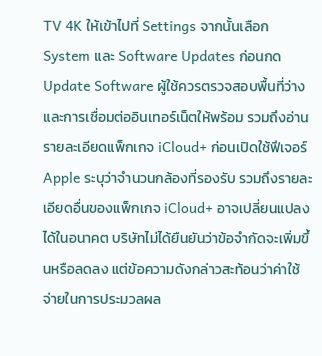TV 4K ให้เข้าไปที่ Settings จากนั้นเลือก System และ Software Updates ก่อนกด Update Software ผู้ใช้ควรตรวจสอบพื้นที่ว่างและการเชื่อมต่ออินเทอร์เน็ตให้พร้อม รวมถึงอ่านรายละเอียดแพ็กเกจ iCloud+ ก่อนเปิดใช้ฟีเจอร์
Apple ระบุว่าจำนวนกล้องที่รองรับ รวมถึงรายละเอียดอื่นของแพ็กเกจ iCloud+ อาจเปลี่ยนแปลงได้ในอนาคต บริษัทไม่ได้ยืนยันว่าข้อจำกัดจะเพิ่มขึ้นหรือลดลง แต่ข้อความดังกล่าวสะท้อนว่าค่าใช้จ่ายในการประมวลผล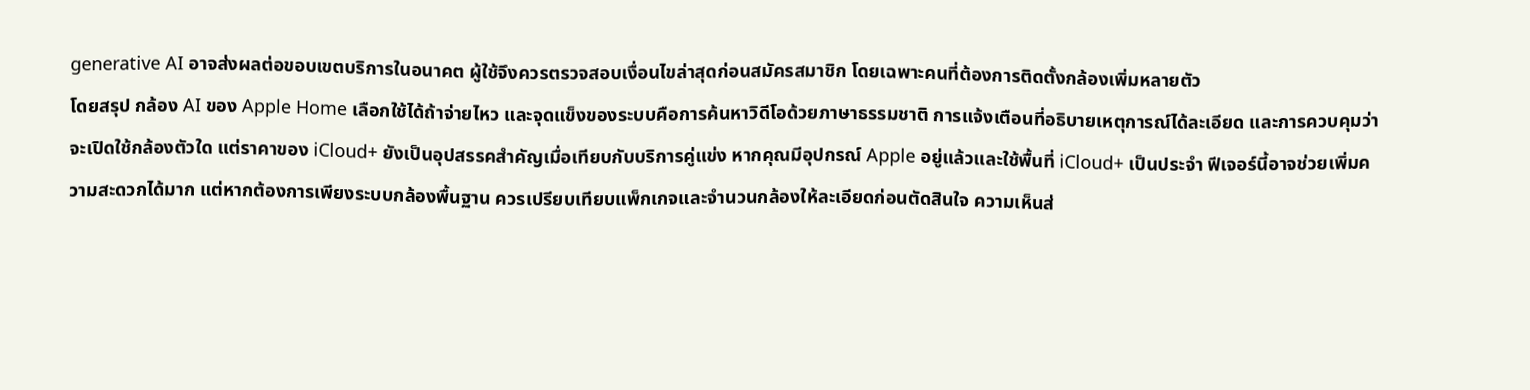generative AI อาจส่งผลต่อขอบเขตบริการในอนาคต ผู้ใช้จึงควรตรวจสอบเงื่อนไขล่าสุดก่อนสมัครสมาชิก โดยเฉพาะคนที่ต้องการติดตั้งกล้องเพิ่มหลายตัว
โดยสรุป กล้อง AI ของ Apple Home เลือกใช้ได้ถ้าจ่ายไหว และจุดแข็งของระบบคือการค้นหาวิดีโอด้วยภาษาธรรมชาติ การแจ้งเตือนที่อธิบายเหตุการณ์ได้ละเอียด และการควบคุมว่าจะเปิดใช้กล้องตัวใด แต่ราคาของ iCloud+ ยังเป็นอุปสรรคสำคัญเมื่อเทียบกับบริการคู่แข่ง หากคุณมีอุปกรณ์ Apple อยู่แล้วและใช้พื้นที่ iCloud+ เป็นประจำ ฟีเจอร์นี้อาจช่วยเพิ่มความสะดวกได้มาก แต่หากต้องการเพียงระบบกล้องพื้นฐาน ควรเปรียบเทียบแพ็กเกจและจำนวนกล้องให้ละเอียดก่อนตัดสินใจ ความเห็นส่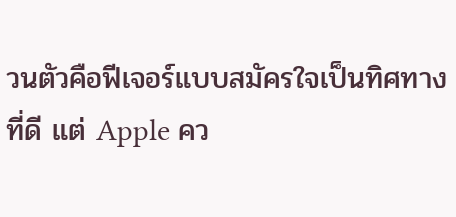วนตัวคือฟีเจอร์แบบสมัครใจเป็นทิศทางที่ดี แต่ Apple คว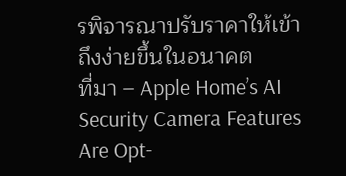รพิจารณาปรับราคาให้เข้าถึงง่ายขึ้นในอนาคต
ที่มา – Apple Home’s AI Security Camera Features Are Opt-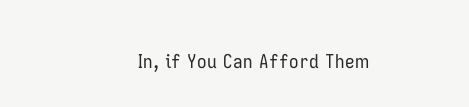In, if You Can Afford Them